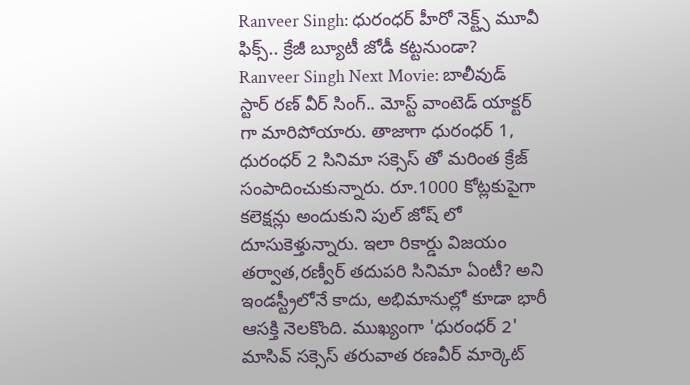Ranveer Singh: ధురంధర్ హీరో నెక్ట్స్ మూవీ ఫిక్స్.. క్రేజీ బ్యూటీ జోడీ కట్టనుండా?
Ranveer Singh Next Movie: బాలీవుడ్ స్టార్ రణ్ వీర్ సింగ్.. మోస్ట్ వాంటెడ్ యాక్టర్ గా మారిపోయారు. తాజాగా ధురంధర్ 1, ధురంధర్ 2 సినిమా సక్సెస్ తో మరింత క్రేజ్ సంపాదించుకున్నారు. రూ.1000 కోట్లకుపైగా కలెక్షన్లు అందుకుని పుల్ జోష్ లో దూసుకెళ్తున్నారు. ఇలా రికార్డు విజయం తర్వాత,రణ్వీర్ తదుపరి సినిమా ఏంటీ? అని ఇండస్ట్రీలోనే కాదు, అభిమానుల్లో కూడా భారీ ఆసక్తి నెలకొంది. ముఖ్యంగా 'ధురంధర్ 2' మాసివ్ సక్సెస్ తరువాత రణవీర్ మార్కెట్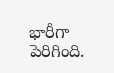భారీగా పెరిగింది.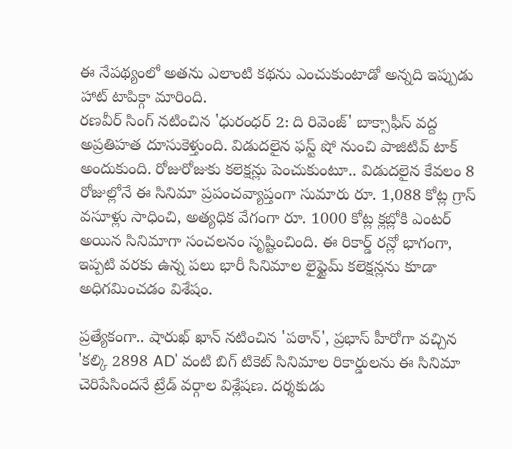ఈ నేపథ్యంలో అతను ఎలాంటి కథను ఎంచుకుంటాడో అన్నది ఇప్పుడు హాట్ టాపిక్గా మారింది.
రణవీర్ సింగ్ నటించిన 'ధురంధర్ 2: ది రివెంజ్' బాక్సాఫీస్ వద్ద అప్రతిహత దూసుకెళ్తుంది. విడుదలైన ఫస్ట్ షో నుంచి పాజిటివ్ టాక్ అందుకుంది. రోజురోజుకు కలెక్షన్లు పెంచుకుంటూ.. విడుదలైన కేవలం 8 రోజుల్లోనే ఈ సినిమా ప్రపంచవ్యాప్తంగా సుమారు రూ. 1,088 కోట్ల గ్రాస్ వసూళ్లు సాధించి, అత్యధిక వేగంగా రూ. 1000 కోట్ల క్లబ్లోకి ఎంటర్ అయిన సినిమాగా సంచలనం సృష్టించింది. ఈ రికార్డ్ రన్లో భాగంగా, ఇప్పటి వరకు ఉన్న పలు భారీ సినిమాల లైఫ్టైమ్ కలెక్షన్లను కూడా అధిగమించడం విశేషం.

ప్రత్యేకంగా.. షారుఖ్ ఖాన్ నటించిన 'పఠాన్', ప్రభాస్ హీరోగా వచ్చిన 'కల్కి 2898 AD' వంటి బిగ్ టికెట్ సినిమాల రికార్డులను ఈ సినిమా చెరిపేసిందనే ట్రేడ్ వర్గాల విశ్లేషణ. దర్శకుడు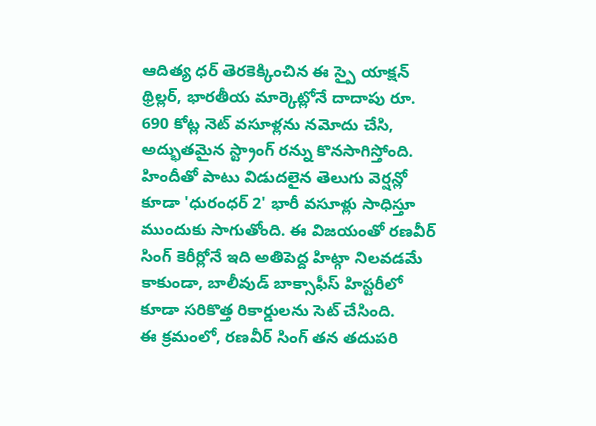ఆదిత్య ధర్ తెరకెక్కించిన ఈ స్పై యాక్షన్ థ్రిల్లర్, భారతీయ మార్కెట్లోనే దాదాపు రూ. 690 కోట్ల నెట్ వసూళ్లను నమోదు చేసి, అద్భుతమైన స్ట్రాంగ్ రన్ను కొనసాగిస్తోంది. హిందీతో పాటు విడుదలైన తెలుగు వెర్షన్లో కూడా 'ధురంధర్ 2' భారీ వసూళ్లు సాధిస్తూ ముందుకు సాగుతోంది. ఈ విజయంతో రణవీర్ సింగ్ కెరీర్లోనే ఇది అతిపెద్ద హిట్గా నిలవడమే కాకుండా, బాలీవుడ్ బాక్సాఫీస్ హిస్టరీలో కూడా సరికొత్త రికార్డులను సెట్ చేసింది.
ఈ క్రమంలో, రణవీర్ సింగ్ తన తదుపరి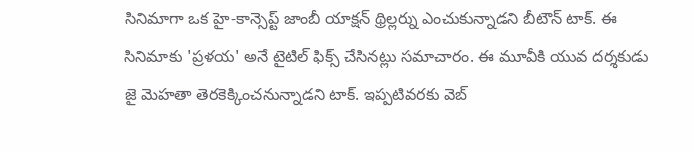సినిమాగా ఒక హై-కాన్సెప్ట్ జాంబీ యాక్షన్ థ్రిల్లర్ను ఎంచుకున్నాడని బీటౌన్ టాక్. ఈ సినిమాకు 'ప్రళయ' అనే టైటిల్ ఫిక్స్ చేసినట్లు సమాచారం. ఈ మూవీకి యువ దర్శకుడు జై మెహతా తెరకెక్కించనున్నాడని టాక్. ఇప్పటివరకు వెబ్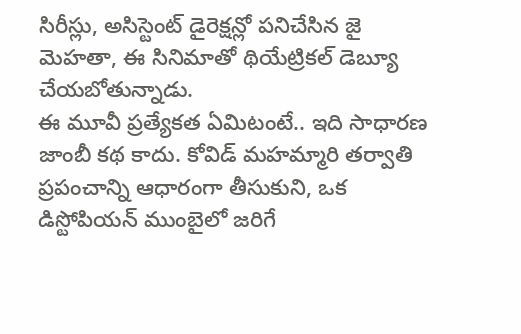సిరీస్లు, అసిస్టెంట్ డైరెక్షన్లో పనిచేసిన జై మెహతా, ఈ సినిమాతో థియేట్రికల్ డెబ్యూ చేయబోతున్నాడు.
ఈ మూవీ ప్రత్యేకత ఏమిటంటే.. ఇది సాధారణ జాంబీ కథ కాదు. కోవిడ్ మహమ్మారి తర్వాతి ప్రపంచాన్ని ఆధారంగా తీసుకుని, ఒక డిస్టోపియన్ ముంబైలో జరిగే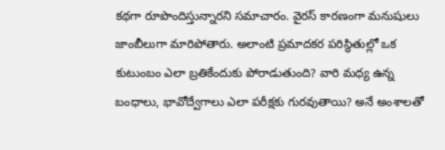కథగా రూపొందిస్తున్నారని సమాచారం. వైరస్ కారణంగా మనుషులు జాంబీలుగా మారిపోతారు. అలాంటి ప్రమాదకర పరిస్థితుల్లో ఒక కుటుంబం ఎలా బ్రతికేందుకు పోరాడుతుంది? వారి మధ్య ఉన్న బంధాలు, భావోద్వేగాలు ఎలా పరీక్షకు గురవుతాయి? అనే అంశాలతో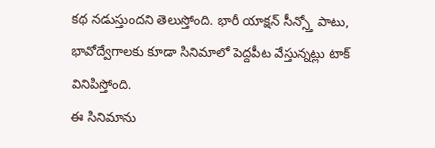కథ నడుస్తుందని తెలుస్తోంది. భారీ యాక్షన్ సీన్స్తో పాటు, భావోద్వేగాలకు కూడా సినిమాలో పెద్దపీట వేస్తున్నట్లు టాక్ వినిపిస్తోంది.
ఈ సినిమాను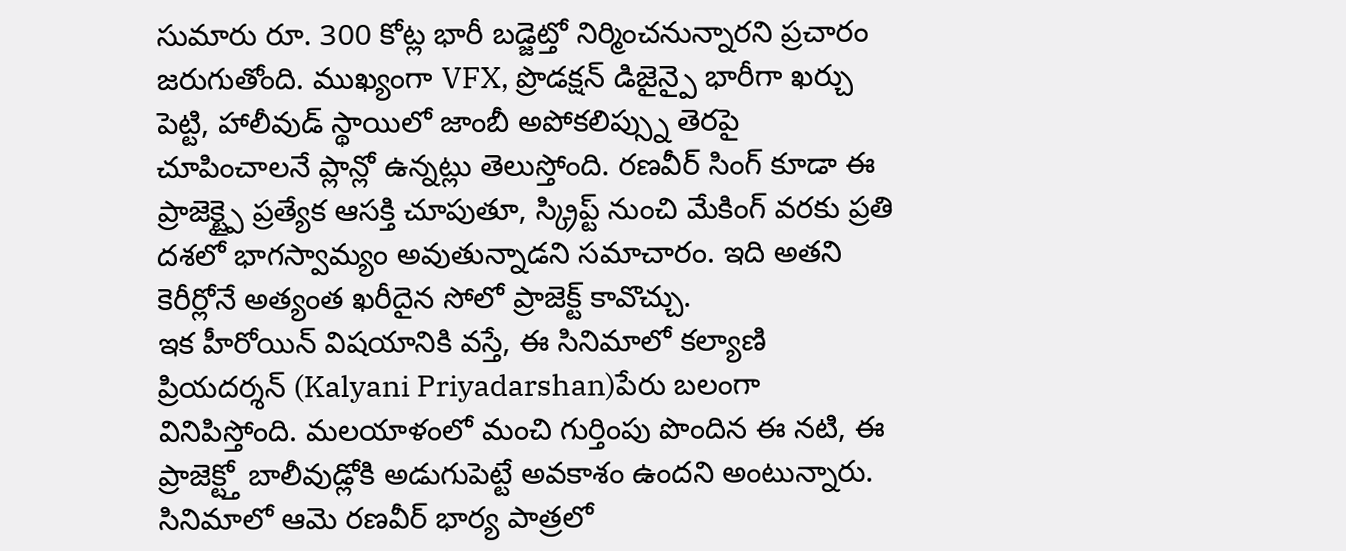సుమారు రూ. 300 కోట్ల భారీ బడ్జెట్తో నిర్మించనున్నారని ప్రచారం జరుగుతోంది. ముఖ్యంగా VFX, ప్రొడక్షన్ డిజైన్పై భారీగా ఖర్చు పెట్టి, హాలీవుడ్ స్థాయిలో జాంబీ అపోకలిప్స్ను తెరపై చూపించాలనే ప్లాన్లో ఉన్నట్లు తెలుస్తోంది. రణవీర్ సింగ్ కూడా ఈ ప్రాజెక్ట్పై ప్రత్యేక ఆసక్తి చూపుతూ, స్క్రిప్ట్ నుంచి మేకింగ్ వరకు ప్రతి దశలో భాగస్వామ్యం అవుతున్నాడని సమాచారం. ఇది అతని కెరీర్లోనే అత్యంత ఖరీదైన సోలో ప్రాజెక్ట్ కావొచ్చు.
ఇక హీరోయిన్ విషయానికి వస్తే, ఈ సినిమాలో కల్యాణి ప్రియదర్శన్ (Kalyani Priyadarshan)పేరు బలంగా వినిపిస్తోంది. మలయాళంలో మంచి గుర్తింపు పొందిన ఈ నటి, ఈ ప్రాజెక్ట్తో బాలీవుడ్లోకి అడుగుపెట్టే అవకాశం ఉందని అంటున్నారు. సినిమాలో ఆమె రణవీర్ భార్య పాత్రలో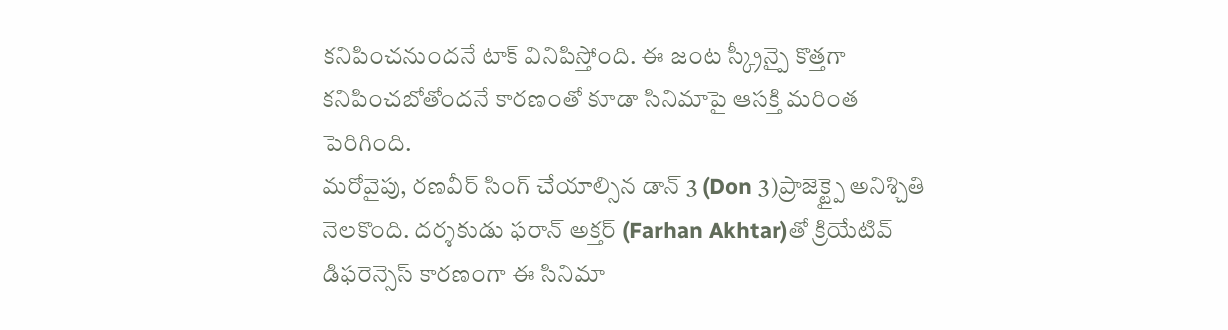కనిపించనుందనే టాక్ వినిపిస్తోంది. ఈ జంట స్క్రీన్పై కొత్తగా కనిపించబోతోందనే కారణంతో కూడా సినిమాపై ఆసక్తి మరింత పెరిగింది.
మరోవైపు, రణవీర్ సింగ్ చేయాల్సిన డాన్ 3 (Don 3)ప్రాజెక్ట్పై అనిశ్చితి నెలకొంది. దర్శకుడు ఫరాన్ అక్తర్ (Farhan Akhtar)తో క్రియేటివ్ డిఫరెన్సెస్ కారణంగా ఈ సినిమా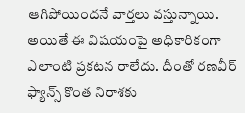ఆగిపోయిందనే వార్తలు వస్తున్నాయి. అయితే ఈ విషయంపై అధికారికంగా ఎలాంటి ప్రకటన రాలేదు. దీంతో రణవీర్ ఫ్యాన్స్ కొంత నిరాశకు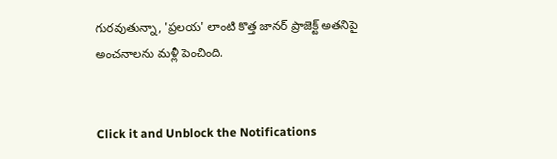గురవుతున్నా, 'ప్రలయ' లాంటి కొత్త జానర్ ప్రాజెక్ట్ అతనిపై అంచనాలను మళ్లీ పెంచింది.


Click it and Unblock the Notifications